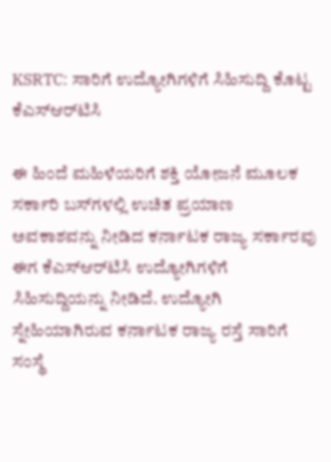KSRTC: ಸಾರಿಗೆ ಉದ್ಯೋಗಿಗಳಿಗೆ ಸಿಹಿಸುದ್ದಿ ಕೊಟ್ಟ ಕೆಎಸ್‌ಆರ್‌ಟಿಸಿ

ಈ ಹಿಂದೆ ಮಹಿಳೆಯರಿಗೆ ಶಕ್ತಿ ಯೋಜನೆ ಮೂಲಕ ಸರ್ಕಾರಿ ಬಸ್‌ಗಳಲ್ಲಿ ಉಚಿತ ಪ್ರಯಾಣ ಅವಕಾಶವನ್ನು ನೀಡಿದ ಕರ್ನಾಟಕ ರಾಜ್ಯ ಸರ್ಕಾರವು ಈಗ ಕೆಎಸ್‌ಆರ್‌ಟಿಸಿ ಉದ್ಯೋಗಿಗಳಿಗೆ ಸಿಹಿಸುದ್ದಿಯನ್ನು ನೀಡಿದೆ. ಉದ್ಯೋಗಿ ಸ್ನೇಹಿಯಾಗಿರುವ ಕರ್ನಾಟಕ ರಾಜ್ಯ ರಸ್ತೆ ಸಾರಿಗೆ ಸಂಸ್ಥೆ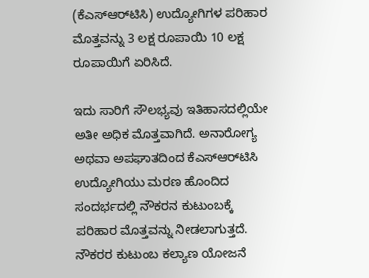(ಕೆಎಸ್‌ಆರ್‌ಟಿಸಿ) ಉದ್ಯೋಗಿಗಳ ಪರಿಹಾರ ಮೊತ್ತವನ್ನು 3 ಲಕ್ಷ ರೂಪಾಯಿ 10 ಲಕ್ಷ ರೂಪಾಯಿಗೆ ಏರಿಸಿದೆ.

ಇದು ಸಾರಿಗೆ ಸೌಲಭ್ಯವು ಇತಿಹಾಸದಲ್ಲಿಯೇ ಅತೀ ಅಧಿಕ ಮೊತ್ತವಾಗಿದೆ. ಅನಾರೋಗ್ಯ ಅಥವಾ ಅಪಘಾತದಿಂದ ಕೆಎಸ್‌ಆರ್‌ಟಿಸಿ ಉದ್ಯೋಗಿಯು ಮರಣ ಹೊಂದಿದ ಸಂದರ್ಭದಲ್ಲಿ ನೌಕರನ ಕುಟುಂಬಕ್ಕೆ ಪರಿಹಾರ ಮೊತ್ತವನ್ನು ನೀಡಲಾಗುತ್ತದೆ. ನೌಕರರ ಕುಟುಂಬ ಕಲ್ಯಾಣ ಯೋಜನೆ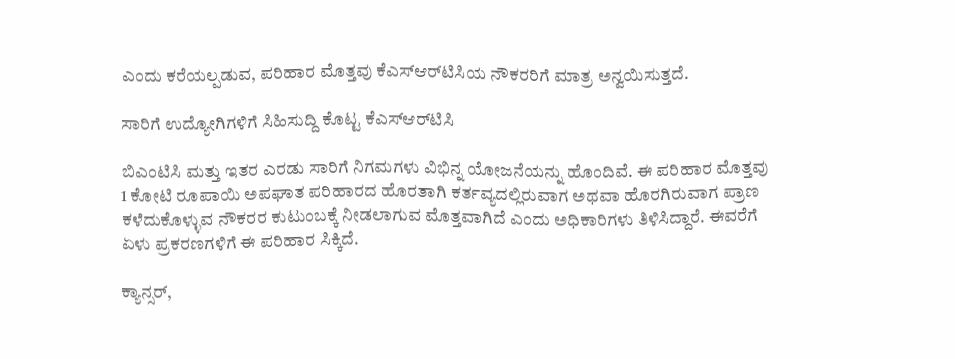ಎಂದು ಕರೆಯಲ್ಪಡುವ, ಪರಿಹಾರ ಮೊತ್ತವು ಕೆಎಸ್‌ಆರ್‌ಟಿಸಿಯ ನೌಕರರಿಗೆ ಮಾತ್ರ ಅನ್ವಯಿಸುತ್ತದೆ.

ಸಾರಿಗೆ ಉದ್ಯೋಗಿಗಳಿಗೆ ಸಿಹಿಸುದ್ದಿ ಕೊಟ್ಟ ಕೆಎಸ್‌ಆರ್‌ಟಿಸಿ

ಬಿಎಂಟಿಸಿ ಮತ್ತು ಇತರ ಎರಡು ಸಾರಿಗೆ ನಿಗಮಗಳು ವಿಭಿನ್ನ ಯೋಜನೆಯನ್ನು ಹೊಂದಿವೆ. ಈ ಪರಿಹಾರ ಮೊತ್ತವು 1 ಕೋಟಿ ರೂಪಾಯಿ ಅಪಘಾತ ಪರಿಹಾರದ ಹೊರತಾಗಿ ಕರ್ತವ್ಯದಲ್ಲಿರುವಾಗ ಅಥವಾ ಹೊರಗಿರುವಾಗ ಪ್ರಾಣ ಕಳೆದುಕೊಳ್ಳುವ ನೌಕರರ ಕುಟುಂಬಕ್ಕೆ ನೀಡಲಾಗುವ ಮೊತ್ತವಾಗಿದೆ ಎಂದು ಅಧಿಕಾರಿಗಳು ತಿಳಿಸಿದ್ದಾರೆ. ಈವರೆಗೆ ಏಳು ಪ್ರಕರಣಗಳಿಗೆ ಈ ಪರಿಹಾರ ಸಿಕ್ಕಿದೆ.

ಕ್ಯಾನ್ಸರ್,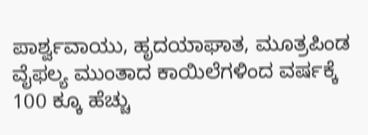ಪಾರ್ಶ್ವವಾಯು, ಹೃದಯಾಘಾತ, ಮೂತ್ರಪಿಂಡ ವೈಫಲ್ಯ ಮುಂತಾದ ಕಾಯಿಲೆಗಳಿಂದ ವರ್ಷಕ್ಕೆ 100 ಕ್ಕೂ ಹೆಚ್ಚು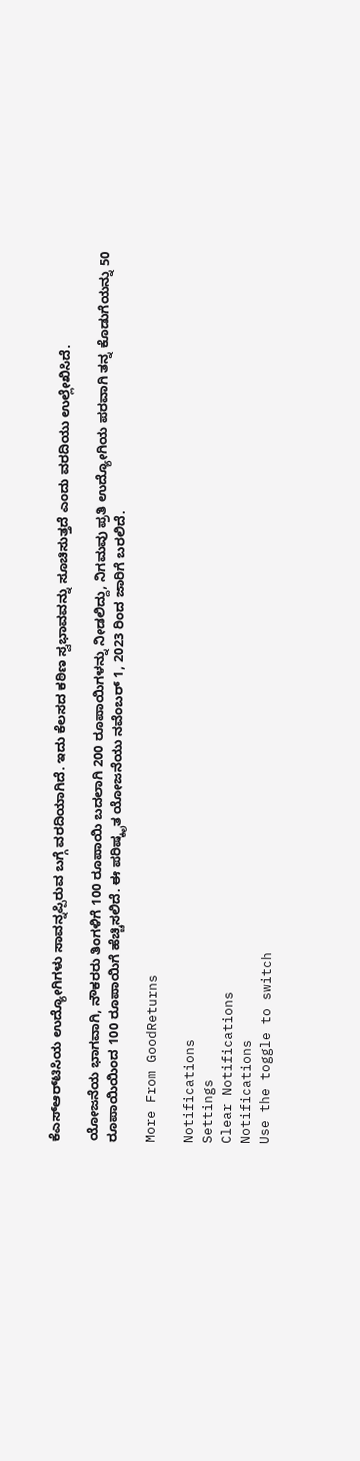ಕೆಎಸ್‌ಆರ್‌ಟಿಸಿಯ ಉದ್ಯೋಗಿಗಳು ಸಾವನ್ನಪ್ಪಿರುವ ಬಗ್ಗೆ ವರದಿಯಾಗಿದೆ. ಇದು ಕೆಲಸದ ಕಠಿಣ ಸ್ವಭಾವವನ್ನು ಸೂಚಿಸುತ್ತದೆ ಎಂದು ವರದಿಯು ಉಲ್ಲೇಖಿಸಿದೆ.

ಯೋಜನೆಯ ಭಾಗವಾಗಿ, ನೌಕರರು ತಿಂಗಳಿಗೆ 100 ರೂಪಾಯಿ ಬದಲಾಗಿ 200 ರೂಪಾಯಿಗಳನ್ನು ನೀಡಲಿದ್ದು, ನಿಗಮವು ಪ್ರತಿ ಉದ್ಯೋಗಿಯ ಪರವಾಗಿ ತನ್ನ ಕೊಡುಗೆಯನ್ನು 50 ರೂಪಾಯಿಯಿಂದ 100 ರೂಪಾಯಿಗೆ ಹೆಚ್ಚಿಸಲಿದೆ. ಈ ಪರಿಷ್ಕೃತ ಯೋಜನೆಯು ನವೆಂಬರ್ 1, 2023 ರಿಂದ ಜಾರಿಗೆ ಬರಲಿದೆ.

More From GoodReturns

Notifications
Settings
Clear Notifications
Notifications
Use the toggle to switch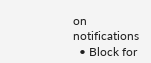on notifications
  • Block for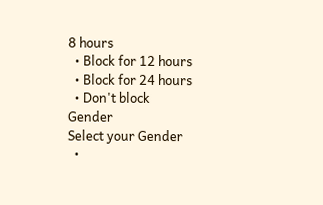8 hours
  • Block for 12 hours
  • Block for 24 hours
  • Don't block
Gender
Select your Gender
  •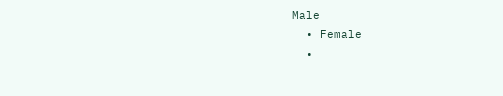Male
  • Female
  •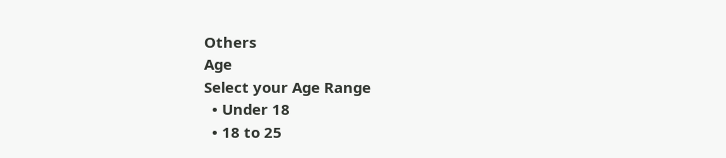Others
Age
Select your Age Range
  • Under 18
  • 18 to 25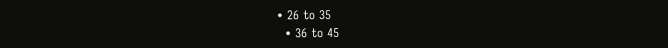• 26 to 35
  • 36 to 45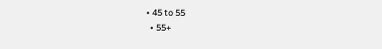• 45 to 55
  • 55+